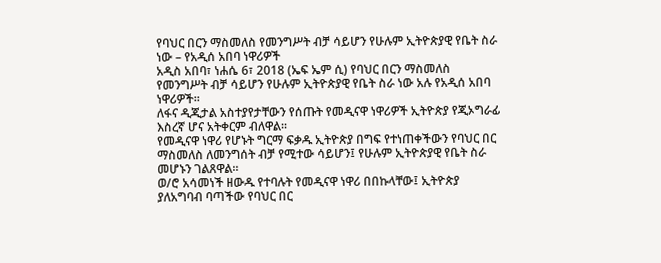የባህር በርን ማስመለስ የመንግሥት ብቻ ሳይሆን የሁሉም ኢትዮጵያዊ የቤት ስራ ነው – የአዲሰ አበባ ነዋሪዎች
አዲስ አበባ፣ ነሐሴ 6፣ 2018 (ኤፍ ኤም ሲ) የባህር በርን ማስመለስ የመንግሥት ብቻ ሳይሆን የሁሉም ኢትዮጵያዊ የቤት ስራ ነው አሉ የአዲሰ አበባ ነዋሪዎች፡፡
ለፋና ዲጂታል አስተያየታቸውን የሰጡት የመዲናዋ ነዋሪዎች ኢትዮጵያ የጂኦግራፊ እስረኛ ሆና አትቀርም ብለዋል፡፡
የመዲናዋ ነዋሪ የሆኑት ግርማ ፍቃዱ ኢትዮጵያ በግፍ የተነጠቀችውን የባህር በር ማስመለስ ለመንግሰት ብቻ የሚተው ሳይሆን፤ የሁሉም ኢትዮጵያዊ የቤት ስራ መሆኑን ገልጸዋል።
ወ/ሮ አሳመነች ዘውዱ የተባሉት የመዲናዋ ነዋሪ በበኩላቸው፤ ኢትዮጵያ ያለአግባብ ባጣችው የባህር በር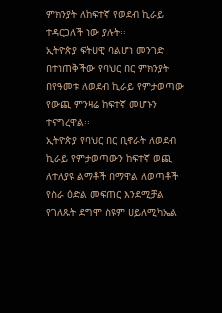ምክንያት ለከፍተኛ የወደብ ኪራይ ተዳርጋለች ነው ያሉት፡፡
ኢትዮጵያ ፍትሀዊ ባልሆነ መንገድ በተነጠቅችው የባህር በር ምክንያት በየዓመቱ ለወደብ ኪራይ የምታወጣው የውጪ ምንዛሬ ከፍተኛ መሆኑን ተናግረዋል፡፡
ኢትዮጵያ የባህር በር ቢኖራት ለወደብ ኪራይ የምታወጣውን ከፍተኛ ወጪ ለተለያዩ ልማቶች በማዋል ለወጣቶች የስራ ዕድል መፍጠር እንደሚቻል የገለጹት ደግሞ ስዩም ሀይለሚካኤል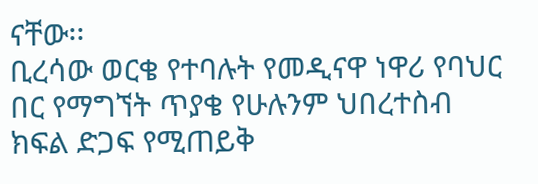ናቸው፡፡
ቢረሳው ወርቄ የተባሉት የመዲናዋ ነዋሪ የባህር በር የማግኘት ጥያቄ የሁሉንም ህበረተስብ ክፍል ድጋፍ የሚጠይቅ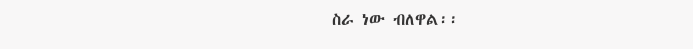ስራ ነው ብለዋል፡፡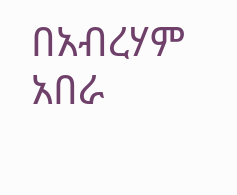በአብረሃም አበራ